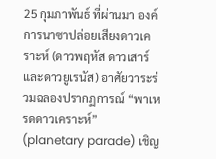25 กุมภาพันธ์ ที่ผ่านมา องค์การนาซาปล่อยเสียงดาวเคราะห์ (ดาวพฤหัส ดาวเสาร์ และดาวยูเรนัส) อาศัยวาระร่วมฉลองปรากฏการณ์ “พาเหรดดาวเคราะห์” (planetary parade) เชิญ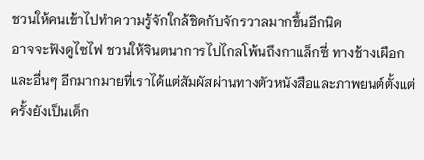ชวนให้คนเข้าไปทำความรู้จักใกล้ชิดกับจักรวาลมากขึ้นอีกนิด
อาจจะฟังดูไซไฟ ชวนให้จินตนาการไปไกลโพ้นถึงกาแล็กซี่ ทางช้างเผือก และอื่นๆ อีกมากมายที่เราได้แต่สัมผัสผ่านทางตัวหนังสือและภาพยนต์ตั้งแต่ครั้งยังเป็นเด็ก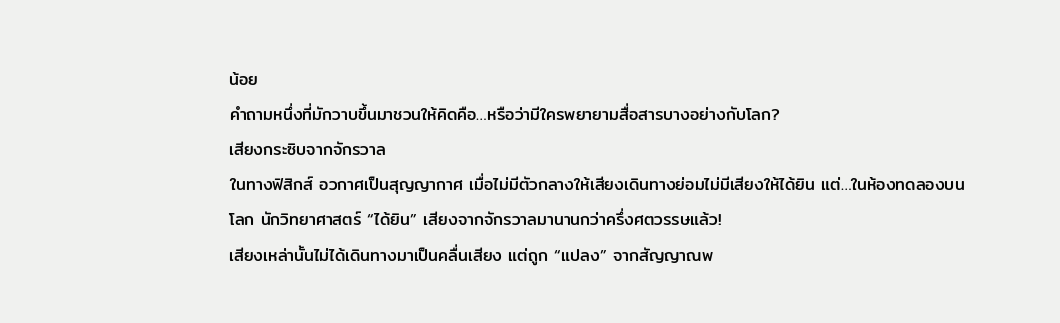น้อย
คำถามหนึ่งที่มักวาบขึ้นมาชวนให้คิดคือ…หรือว่ามีใครพยายามสื่อสารบางอย่างกับโลก?
เสียงกระซิบจากจักรวาล
ในทางฟิสิกส์ อวกาศเป็นสุญญากาศ เมื่อไม่มีตัวกลางให้เสียงเดินทางย่อมไม่มีเสียงให้ได้ยิน แต่…ในห้องทดลองบนโลก นักวิทยาศาสตร์ “ได้ยิน” เสียงจากจักรวาลมานานกว่าครึ่งศตวรรษแล้ว!
เสียงเหล่านั้นไม่ได้เดินทางมาเป็นคลื่นเสียง แต่ถูก “แปลง” จากสัญญาณพ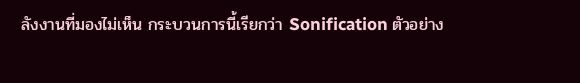ลังงานที่มองไม่เห็น กระบวนการนี้เรียกว่า Sonification ตัวอย่าง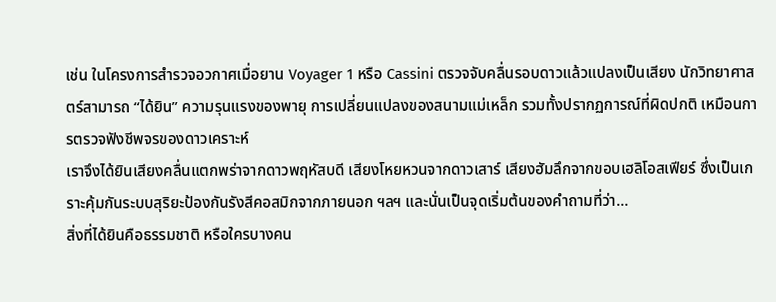เช่น ในโครงการสำรวจอวกาศเมื่อยาน Voyager 1 หรือ Cassini ตรวจจับคลื่นรอบดาวแล้วแปลงเป็นเสียง นักวิทยาศาสตร์สามารถ “ได้ยิน” ความรุนแรงของพายุ การเปลี่ยนแปลงของสนามแม่เหล็ก รวมทั้งปรากฏการณ์ที่ผิดปกติ เหมือนการตรวจฟังชีพจรของดาวเคราะห์
เราจึงได้ยินเสียงคลื่นแตกพร่าจากดาวพฤหัสบดี เสียงโหยหวนจากดาวเสาร์ เสียงฮัมลึกจากขอบเฮลิโอสเฟียร์ ซึ่งเป็นเกราะคุ้มกันระบบสุริยะป้องกันรังสีคอสมิกจากภายนอก ฯลฯ และนั่นเป็นจุดเริ่มต้นของคำถามที่ว่า…
สิ่งที่ได้ยินคือธรรมชาติ หรือใครบางคน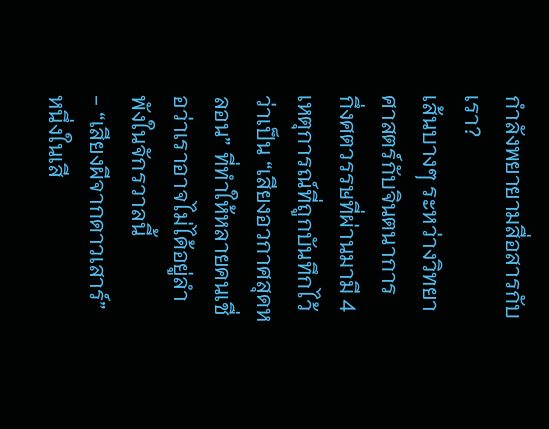กำลังพยายามสื่อสารกับเรา?
เส้นบางๆ ระหว่างวิทยาศาสตร์กับจินตนาการ
กึ่งศตวรรษที่ผ่านมามี 4 เหตุการณ์ที่ถูกบันทึกไว้ว่าเป็น “เสียงอวกาศสุดหลอน” ที่ทำให้หลายคนเชื่อว่าเราอาจไม่ได้อยู่ลำพังในจักรวาลนี้
- “เสียงผีจากดาวเสาร์”
หนึ่งในเสี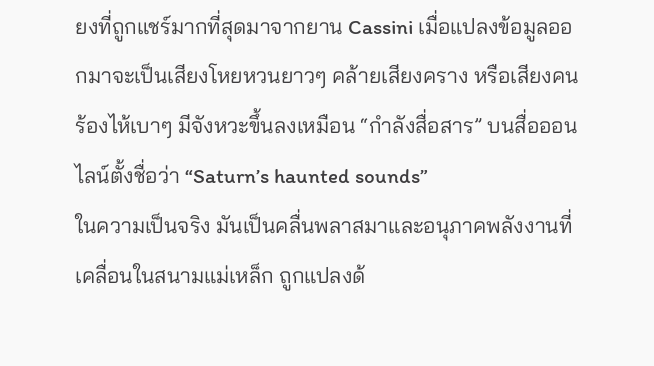ยงที่ถูกแชร์มากที่สุดมาจากยาน Cassini เมื่อแปลงข้อมูลออกมาจะเป็นเสียงโหยหวนยาวๆ คล้ายเสียงคราง หรือเสียงคนร้องไห้เบาๆ มีจังหวะขึ้นลงเหมือน “กำลังสื่อสาร” บนสื่อออนไลน์ตั้งชื่อว่า “Saturn’s haunted sounds”
ในความเป็นจริง มันเป็นคลื่นพลาสมาและอนุภาคพลังงานที่เคลื่อนในสนามแม่เหล็ก ถูกแปลงด้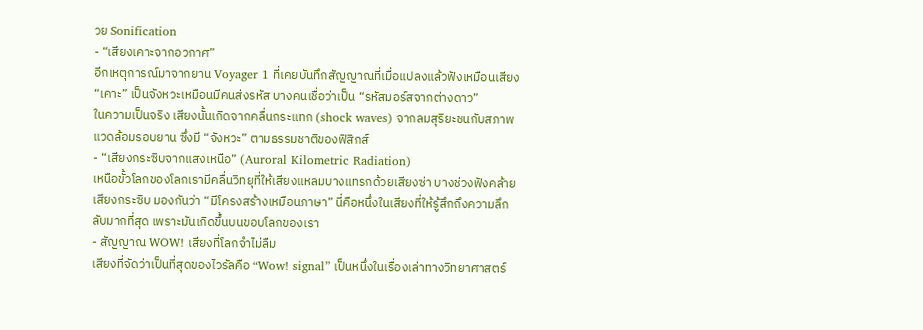วย Sonification
- “เสียงเคาะจากอวกาศ”
อีกเหตุการณ์มาจากยาน Voyager 1 ที่เคยบันทึกสัญญาณที่เมื่อแปลงแล้วฟังเหมือนเสียง “เคาะ” เป็นจังหวะเหมือนมีคนส่งรหัส บางคนเชื่อว่าเป็น “รหัสมอร์สจากต่างดาว”
ในความเป็นจริง เสียงนั้นเกิดจากคลื่นกระแทก (shock waves) จากลมสุริยะชนกับสภาพแวดล้อมรอบยาน ซึ่งมี “จังหวะ” ตามธรรมชาติของฟิสิกส์
- “เสียงกระซิบจากแสงเหนือ” (Auroral Kilometric Radiation)
เหนือขั้วโลกของโลกเรามีคลื่นวิทยุที่ให้เสียงแหลมบางแทรกด้วยเสียงซ่า บางช่วงฟังคล้ายเสียงกระซิบ มองกันว่า “มีโครงสร้างเหมือนภาษา” นี่คือหนึ่งในเสียงที่ให้รู้สึกถึงความลึกลับมากที่สุด เพราะมันเกิดขึ้นบนขอบโลกของเรา
- สัญญาณ WOW! เสียงที่โลกจำไม่ลืม
เสียงที่จัดว่าเป็นที่สุดของไวรัลคือ “Wow! signal” เป็นหนึ่งในเรื่องเล่าทางวิทยาศาสตร์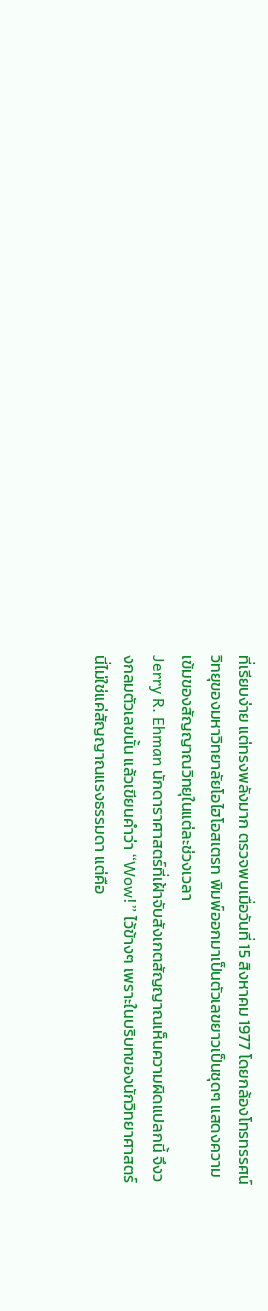ที่เรียบง่าย แต่ทรงพลังมาก ตรวจพบเมื่อวันที่ 15 สิงหาคม 1977 โดยกล้องโทรทรรศน์วิทยุของมหาวิทยาลัยโอไฮโอสเตรท พิมพ์ออกมาเป็นตัวเลขยาวเป็นชุดๆ แสดงความเข้มของสัญญาณวิทยุในแต่ละช่วงเวลา
Jerry R. Ehman นักดาราศาสตร์ที่เฝ้าจับสังเกตสัญญาณเห็นความผิดแปลกนี้ จึงวงกลมตัวเลขนั้น แล้วเขียนคำว่า “Wow!” ไว้ข้างๆ เพราะในบริบทของนักวิทยาศาสตร์ นี่ไม่ใช่แค่สัญญาณแรงธรรมดา แต่คือ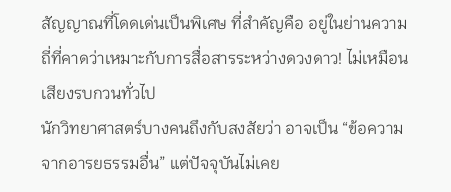สัญญาณที่โดดเด่นเป็นพิเศษ ที่สำคัญคือ อยู่ในย่านความถี่ที่คาดว่าเหมาะกับการสื่อสารระหว่างดวงดาว! ไม่เหมือนเสียงรบกวนทั่วไป
นักวิทยาศาสตร์บางคนถึงกับสงสัยว่า อาจเป็น “ข้อความจากอารยธรรมอื่น” แต่ปัจจุบันไม่เคย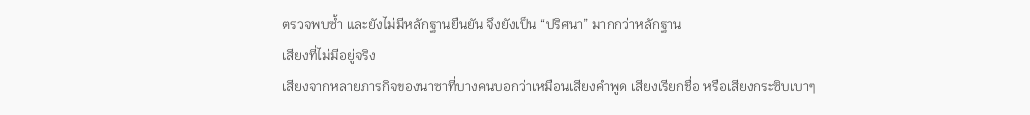ตรวจพบซ้ำ และยังไม่มีหลักฐานยืนยัน จึงยังเป็น “ปริศนา” มากกว่าหลักฐาน
เสียงที่ไม่มีอยู่จริง
เสียงจากหลายภารกิจของนาซาที่บางคนบอกว่าเหมือนเสียงคำพูด เสียงเรียกชื่อ หรือเสียงกระซิบเบาๆ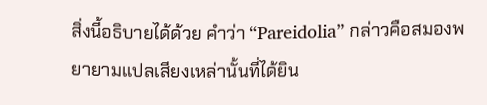สิ่งนี้อธิบายได้ด้วย คำว่า “Pareidolia” กล่าวคือสมองพยายามแปลเสียงเหล่านั้นที่ได้ยิน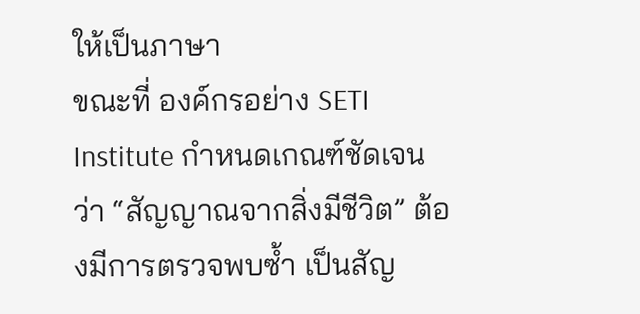ให้เป็นภาษา
ขณะที่ องค์กรอย่าง SETI Institute กำหนดเกณฑ์ชัดเจนว่า “สัญญาณจากสิ่งมีชีวิต” ต้องมีการตรวจพบซ้ำ เป็นสัญ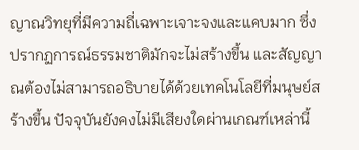ญาณวิทยุที่มีความถี่เฉพาะเจาะจงและแคบมาก ซึ่งปรากฏการณ์ธรรมชาติมักจะไม่สร้างขึ้น และสัญญาณต้องไม่สามารถอธิบายได้ด้วยเทคโนโลยีที่มนุษย์สร้างขึ้น ปัจจุบันยังคงไม่มีเสียงใดผ่านเกณฑ์เหล่านี้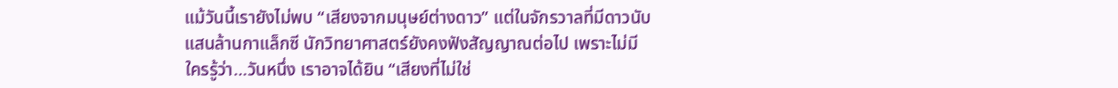แม้วันนี้เรายังไม่พบ “เสียงจากมนุษย์ต่างดาว” แต่ในจักรวาลที่มีดาวนับแสนล้านกาแล็กซี นักวิทยาศาสตร์ยังคงฟังสัญญาณต่อไป เพราะไม่มีใครรู้ว่า…วันหนึ่ง เราอาจได้ยิน “เสียงที่ไม่ใช่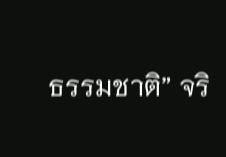ธรรมชาติ” จริ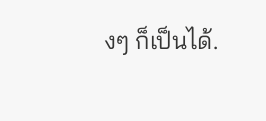งๆ ก็เป็นได้.